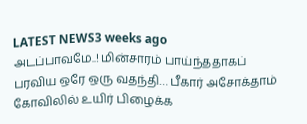LATEST NEWS3 weeks ago
அடப்பாவமே..! மின்சாரம் பாய்ந்ததாகப் பரவிய ஒரே ஒரு வதந்தி… பீகார் அசோக்தாம் கோவிலில் உயிர் பிழைக்க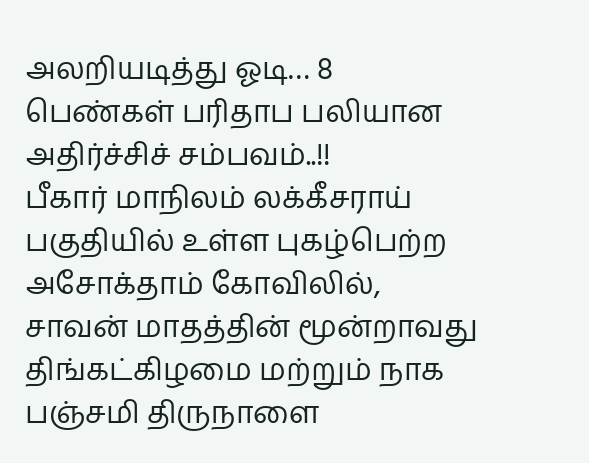அலறியடித்து ஓடி… 8 பெண்கள் பரிதாப பலியான அதிர்ச்சிச் சம்பவம்..!!
பீகார் மாநிலம் லக்கீசராய் பகுதியில் உள்ள புகழ்பெற்ற அசோக்தாம் கோவிலில், சாவன் மாதத்தின் மூன்றாவது திங்கட்கிழமை மற்றும் நாக பஞ்சமி திருநாளை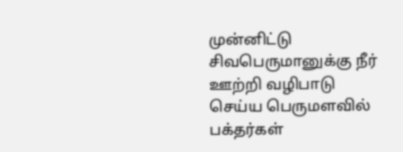முன்னிட்டு சிவபெருமானுக்கு நீர் ஊற்றி வழிபாடு செய்ய பெருமளவில் பக்தர்கள்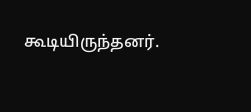கூடியிருந்தனர்.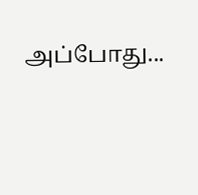அப்போது...